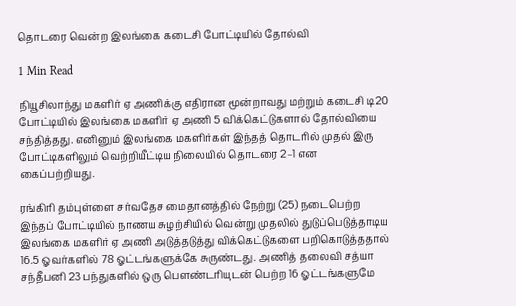தொடரை வென்ற இலங்கை கடைசி போட்டியில் தோல்வி

1 Min Read

நியூசிலாந்து மகளிர் ஏ அணிக்கு எதிரான மூன்றாவது மற்றும் கடைசி டி20 போட்டியில் இலங்கை மகளிர் ஏ அணி 5 விக்கெட்டுகளால் தோல்வியை சந்தித்தது. எனினும் இலங்கை மகளிர்கள் இந்தத் தொடரில் முதல் இரு போட்டிகளிலும் வெற்றியீட்டிய நிலையில் தொடரை 2–1 என கைப்பற்றியது.

ரங்கிரி தம்புள்ளை சர்வதேச மைதானத்தில் நேற்று (25) நடைபெற்ற இந்தப் போட்டியில் நாணய சுழற்சியில் வென்று முதலில் துடுப்பெடுத்தாடிய இலங்கை மகளிர் ஏ அணி அடுத்தடுத்து விக்கெட்டுகளை பறிகொடுத்ததால் 16.5 ஓவர்களில் 78 ஓட்டங்களுக்கே சுருண்டது. அணித் தலைவி சத்யா சந்தீபனி 23 பந்துகளில் ஒரு பௌண்டரியுடன் பெற்ற 16 ஓட்டங்களுமே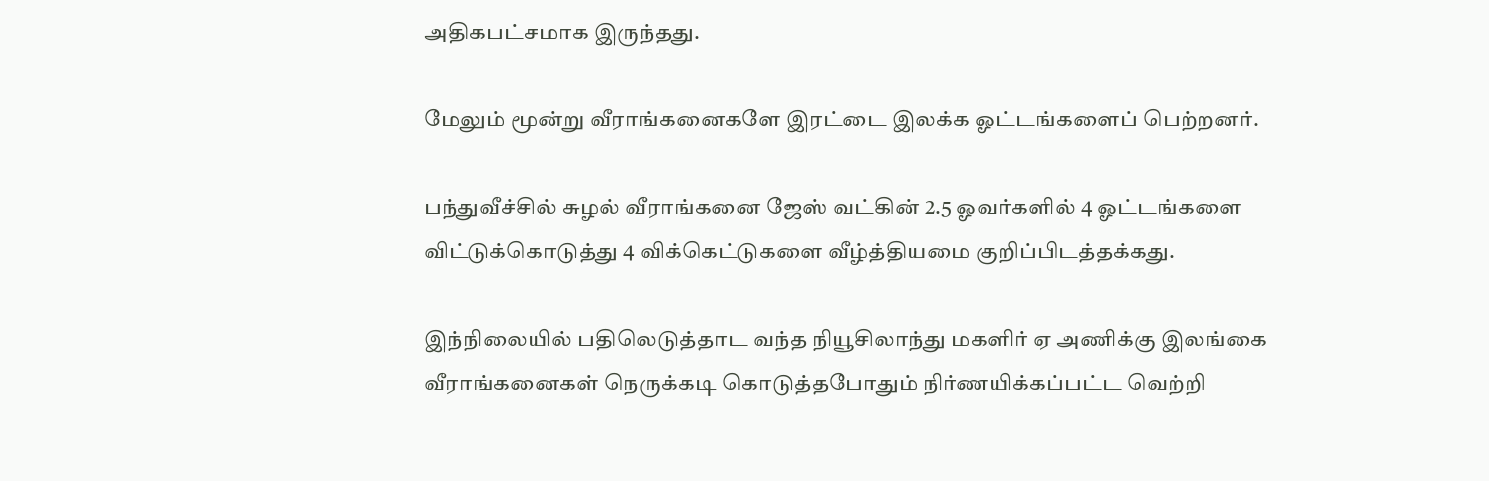அதிகபட்சமாக இருந்தது.

மேலும் மூன்று வீராங்கனைகளே இரட்டை இலக்க ஓட்டங்களைப் பெற்றனர்.

பந்துவீச்சில் சுழல் வீராங்கனை ஜேஸ் வட்கின் 2.5 ஓவர்களில் 4 ஓட்டங்களை விட்டுக்கொடுத்து 4 விக்கெட்டுகளை வீழ்த்தியமை குறிப்பிடத்தக்கது.

இந்நிலையில் பதிலெடுத்தாட வந்த நியூசிலாந்து மகளிர் ஏ அணிக்கு இலங்கை வீராங்கனைகள் நெருக்கடி கொடுத்தபோதும் நிர்ணயிக்கப்பட்ட வெற்றி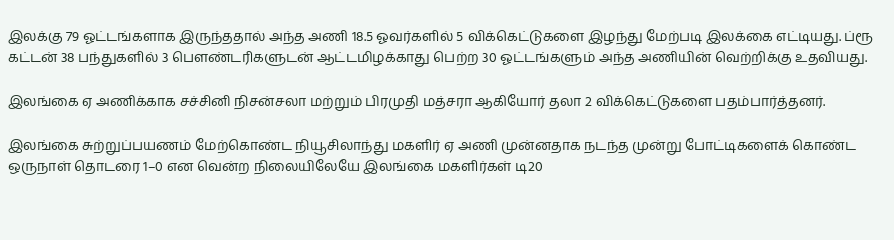இலக்கு 79 ஓட்டங்களாக இருந்ததால் அந்த அணி 18.5 ஓவர்களில் 5 விக்கெட்டுகளை இழந்து மேற்படி இலக்கை எட்டியது. ப்ரூ கட்டன் 38 பந்துகளில் 3 பௌண்டரிகளுடன் ஆட்டமிழக்காது பெற்ற 30 ஓட்டங்களும் அந்த அணியின் வெற்றிக்கு உதவியது.

இலங்கை ஏ அணிக்காக சச்சினி நிசன்சலா மற்றும் பிரமுதி மத்சரா ஆகியோர் தலா 2 விக்கெட்டுகளை பதம்பார்த்தனர்.

இலங்கை சுற்றுப்பயணம் மேற்கொண்ட நியூசிலாந்து மகளிர் ஏ அணி முன்னதாக நடந்த முன்று போட்டிகளைக் கொண்ட ஒருநாள் தொடரை 1–0 என வென்ற நிலையிலேயே இலங்கை மகளிர்கள் டி20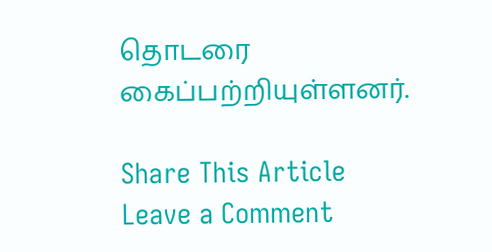தொடரை கைப்பற்றியுள்ளனர்.

Share This Article
Leave a Comment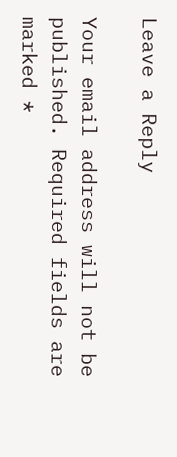Leave a Reply

Your email address will not be published. Required fields are marked *